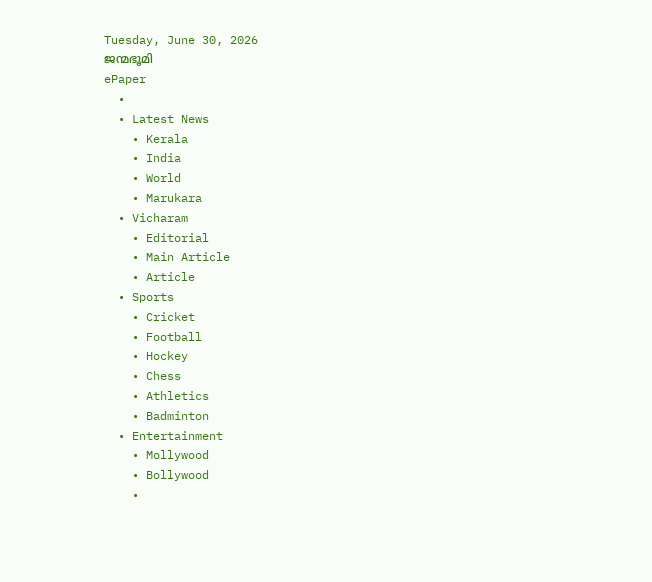Tuesday, June 30, 2026
ജന്മഭൂമി
ePaper
  •
  • Latest News
    • Kerala
    • India
    • World
    • Marukara
  • Vicharam
    • Editorial
    • Main Article
    • Article
  • Sports
    • Cricket
    • Football
    • Hockey
    • Chess
    • Athletics
    • Badminton
  • Entertainment
    • Mollywood
    • Bollywood
    •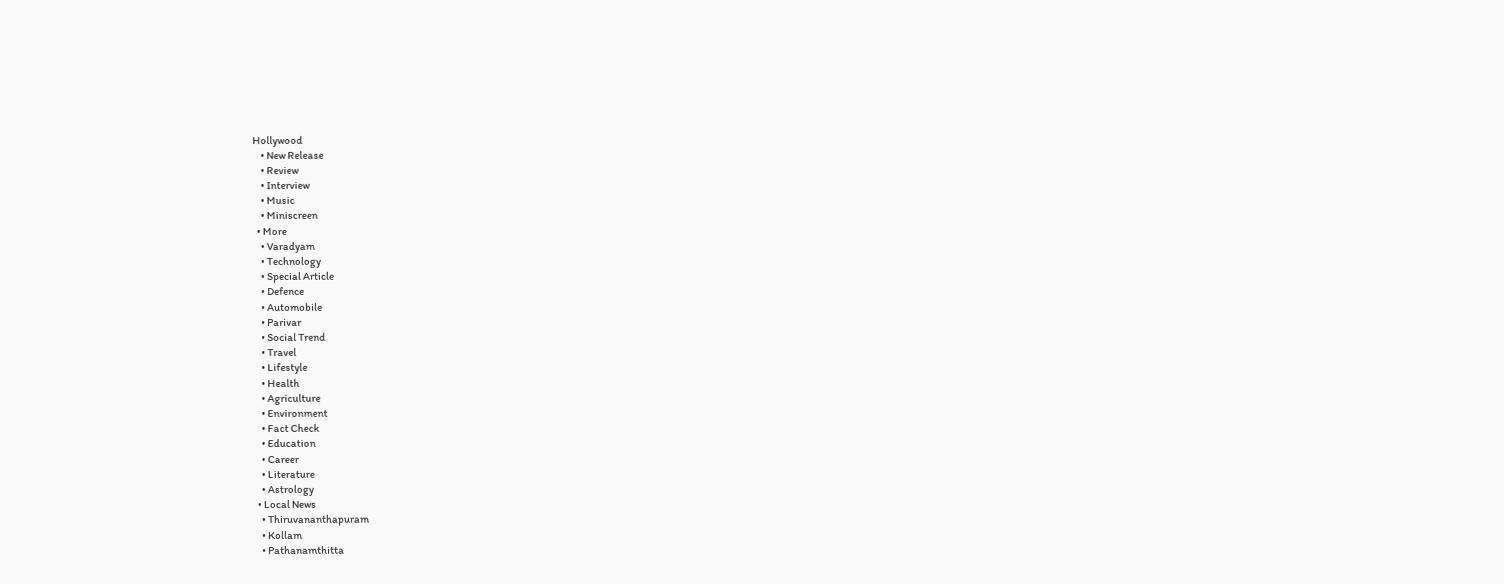Hollywood
    • New Release
    • Review
    • Interview
    • Music
    • Miniscreen
  • More
    • Varadyam
    • Technology
    • Special Article
    • Defence
    • Automobile
    • Parivar
    • Social Trend
    • Travel
    • Lifestyle
    • Health
    • Agriculture
    • Environment
    • Fact Check
    • Education
    • Career
    • Literature
    • Astrology
  • Local News
    • Thiruvananthapuram
    • Kollam
    • Pathanamthitta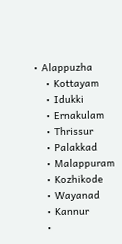• Alappuzha
    • Kottayam
    • Idukki
    • Ernakulam
    • Thrissur
    • Palakkad
    • Malappuram
    • Kozhikode
    • Wayanad
    • Kannur
    •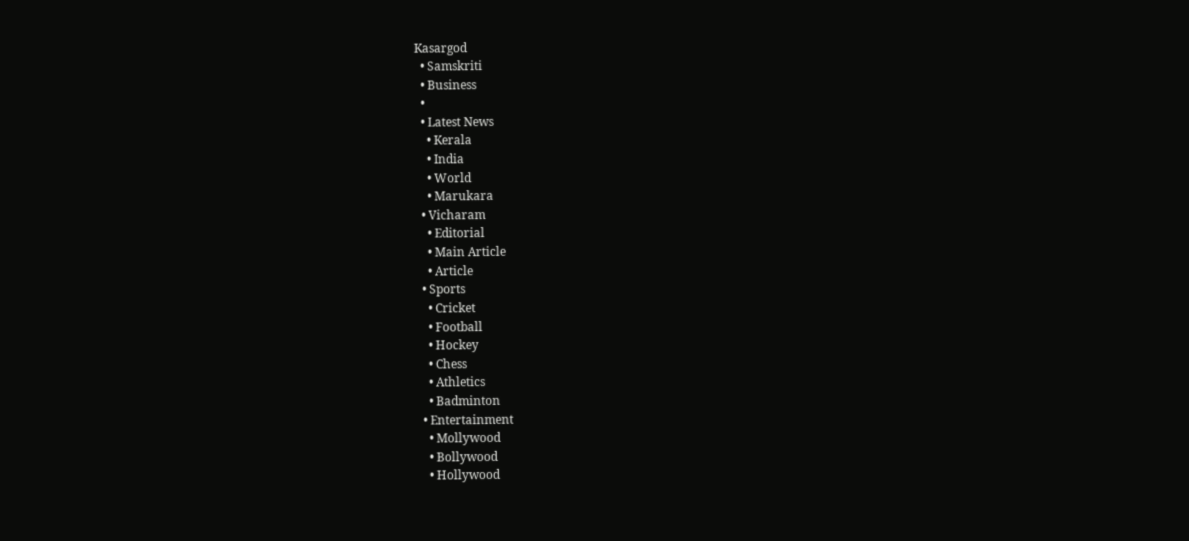Kasargod
  • Samskriti
  • Business
  •
  • Latest News
    • Kerala
    • India
    • World
    • Marukara
  • Vicharam
    • Editorial
    • Main Article
    • Article
  • Sports
    • Cricket
    • Football
    • Hockey
    • Chess
    • Athletics
    • Badminton
  • Entertainment
    • Mollywood
    • Bollywood
    • Hollywood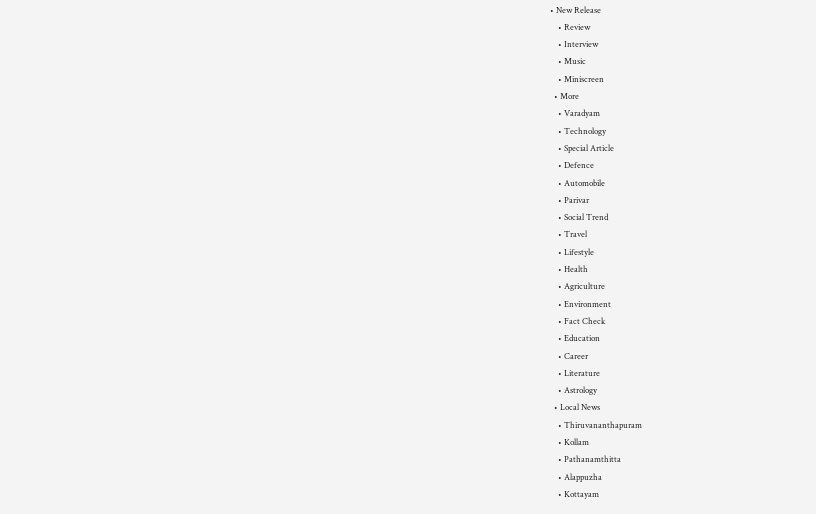• New Release
    • Review
    • Interview
    • Music
    • Miniscreen
  • More
    • Varadyam
    • Technology
    • Special Article
    • Defence
    • Automobile
    • Parivar
    • Social Trend
    • Travel
    • Lifestyle
    • Health
    • Agriculture
    • Environment
    • Fact Check
    • Education
    • Career
    • Literature
    • Astrology
  • Local News
    • Thiruvananthapuram
    • Kollam
    • Pathanamthitta
    • Alappuzha
    • Kottayam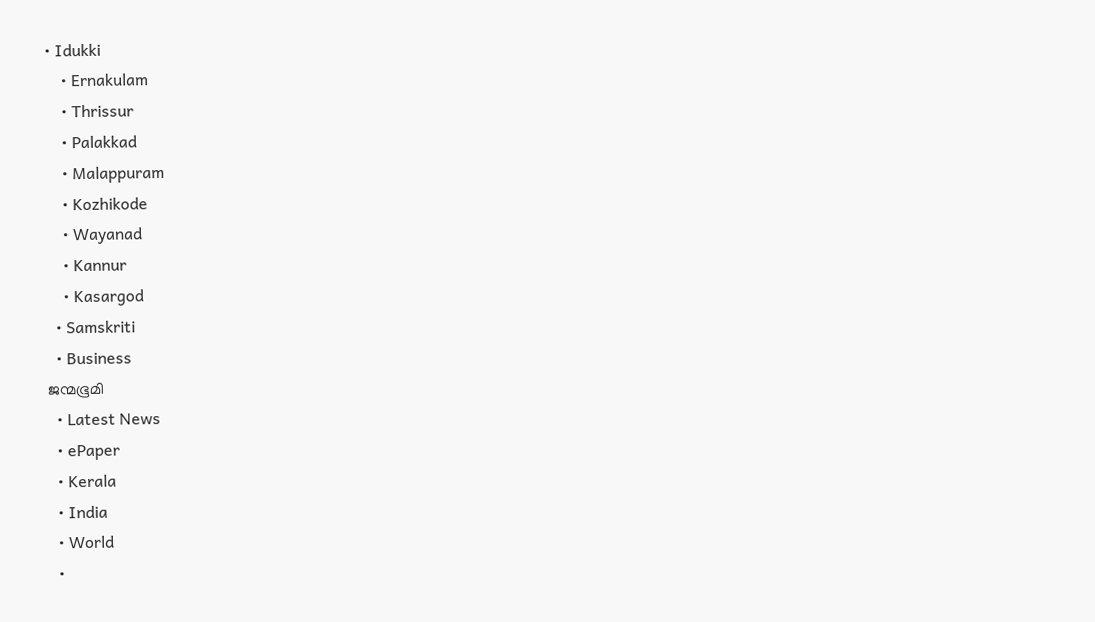• Idukki
    • Ernakulam
    • Thrissur
    • Palakkad
    • Malappuram
    • Kozhikode
    • Wayanad
    • Kannur
    • Kasargod
  • Samskriti
  • Business
ജന്മഭൂമി
  • Latest News
  • ePaper
  • Kerala
  • India
  • World
  •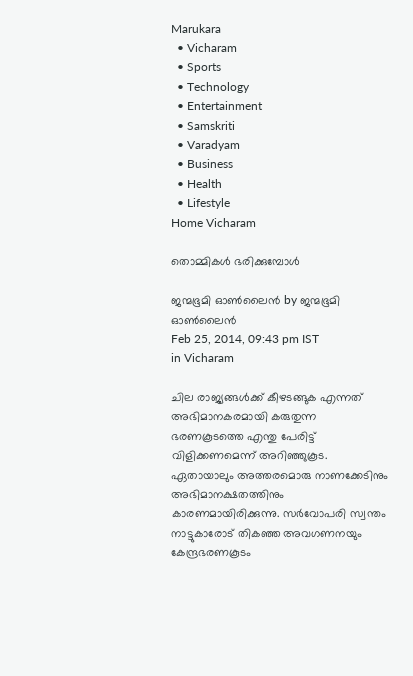Marukara
  • Vicharam
  • Sports
  • Technology
  • Entertainment
  • Samskriti
  • Varadyam
  • Business
  • Health
  • Lifestyle
Home Vicharam

തൊമ്മികള്‍ ഭരിക്കുമ്പോള്‍

ജന്മഭൂമി ഓണ്‍ലൈന്‍ by ജന്മഭൂമി ഓണ്‍ലൈന്‍
Feb 25, 2014, 09:43 pm IST
in Vicharam

ചില രാജ്യങ്ങള്‍ക്ക്‌ കീഴടങ്ങുക എന്നത്‌ അഭിമാനകരമായി കരുതുന്ന ഭരണകൂടത്തെ എന്തു പേരിട്ട്‌ വിളിക്കണമെന്ന്‌ അറിഞ്ഞുകൂട. ഏതായാലും അത്തരമൊരു നാണക്കേടിനും അഭിമാനക്ഷതത്തിനും കാരണമായിരിക്കുന്നു. സര്‍വോപരി സ്വന്തം നാട്ടുകാരോട്‌ തികഞ്ഞ അവഗണനയും കേന്ദ്രഭരണകൂടം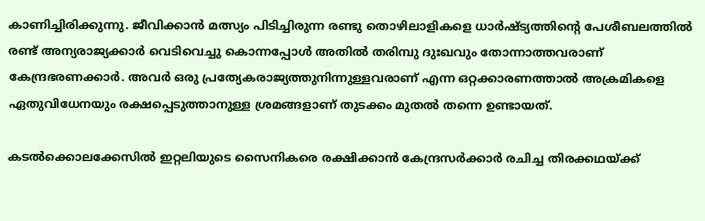കാണിച്ചിരിക്കുന്നു. ജീവിക്കാന്‍ മത്സ്യം പിടിച്ചിരുന്ന രണ്ടു തൊഴിലാളികളെ ധാര്‍ഷ്ട്യത്തിന്റെ പേശീബലത്തില്‍ രണ്ട്‌ അന്യരാജ്യക്കാര്‍ വെടിവെച്ചു കൊന്നപ്പോള്‍ അതില്‍ തരിമ്പു ദുഃഖവും തോന്നാത്തവരാണ്‌ കേന്ദ്രഭരണക്കാര്‍. അവര്‍ ഒരു പ്രത്യേകരാജ്യത്തുനിന്നുള്ളവരാണ്‌ എന്ന ഒറ്റക്കാരണത്താല്‍ അക്രമികളെ ഏതുവിധേനയും രക്ഷപ്പെടുത്താനുള്ള ശ്രമങ്ങളാണ്‌ തുടക്കം മുതല്‍ തന്നെ ഉണ്ടായത്‌.

കടല്‍ക്കൊലക്കേസില്‍ ഇറ്റലിയുടെ സൈനികരെ രക്ഷിക്കാന്‍ കേന്ദ്രസര്‍ക്കാര്‍ രചിച്ച തിരക്കഥയ്‌ക്ക്‌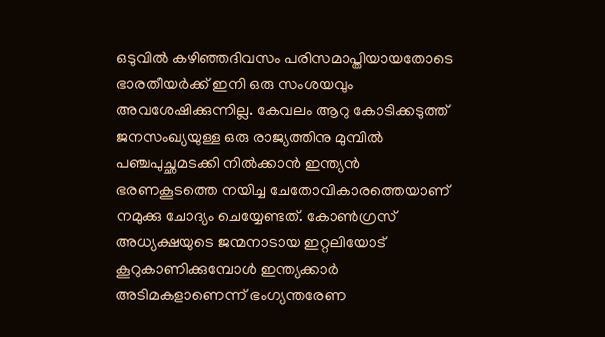ഒടുവില്‍ കഴിഞ്ഞദിവസം പരിസമാപ്തിയായതോടെ ഭാരതീയര്‍ക്ക്‌ ഇനി ഒരു സംശയവും അവശേഷിക്കുന്നില്ല. കേവലം ആറു കോടിക്കടുത്ത്‌ ജനസംഖ്യയുള്ള ഒരു രാജ്യത്തിനു മുമ്പില്‍ പഞ്ചപുച്ഛമടക്കി നില്‍ക്കാന്‍ ഇന്ത്യന്‍ ഭരണകൂടത്തെ നയിച്ച ചേതോവികാരത്തെയാണ്‌ നമുക്കു ചോദ്യം ചെയ്യേണ്ടത്‌. കോണ്‍ഗ്രസ്‌ അധ്യക്ഷയുടെ ജന്മനാടായ ഇറ്റലിയോട്‌ കൂറുകാണിക്കുമ്പോള്‍ ഇന്ത്യക്കാര്‍ അടിമകളാണെന്ന്‌ ഭംഗ്യന്തരേണ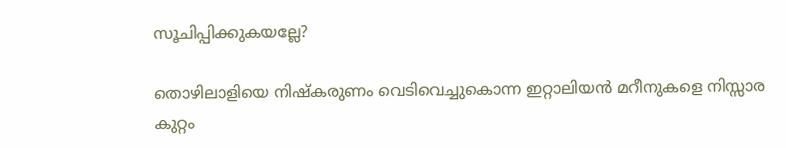സൂചിപ്പിക്കുകയല്ലേ?

തൊഴിലാളിയെ നിഷ്കരുണം വെടിവെച്ചുകൊന്ന ഇറ്റാലിയന്‍ മറീനുകളെ നിസ്സാര കുറ്റം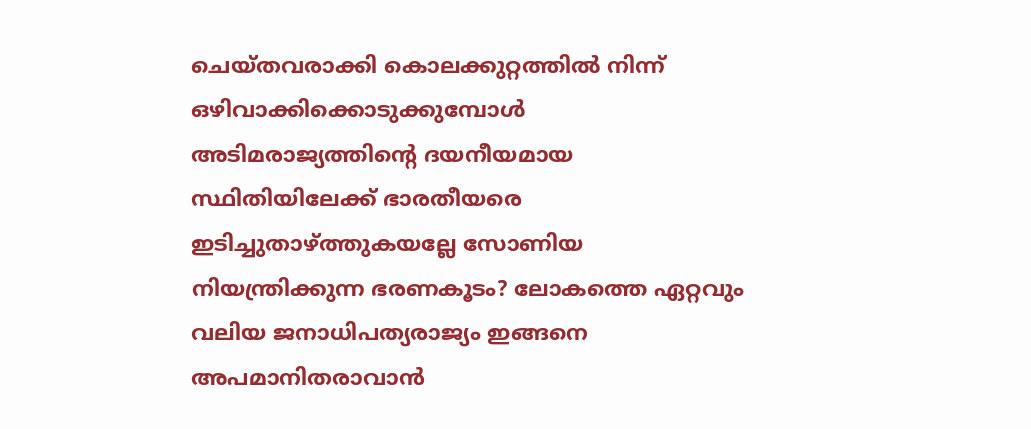ചെയ്തവരാക്കി കൊലക്കുറ്റത്തില്‍ നിന്ന്‌ ഒഴിവാക്കിക്കൊടുക്കുമ്പോള്‍ അടിമരാജ്യത്തിന്റെ ദയനീയമായ സ്ഥിതിയിലേക്ക്‌ ഭാരതീയരെ ഇടിച്ചുതാഴ്‌ത്തുകയല്ലേ സോണിയ നിയന്ത്രിക്കുന്ന ഭരണകൂടം? ലോകത്തെ ഏറ്റവും വലിയ ജനാധിപത്യരാജ്യം ഇങ്ങനെ അപമാനിതരാവാന്‍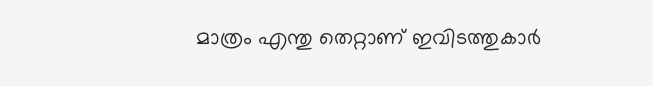മാത്രം എന്തു തെറ്റാണ്‌ ഇവിടത്തുകാര്‍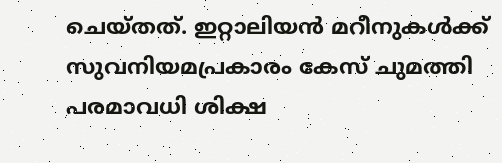ചെയ്തത്‌. ഇറ്റാലിയന്‍ മറീനുകള്‍ക്ക്‌ സുവനിയമപ്രകാരം കേസ്‌ ചുമത്തി പരമാവധി ശിക്ഷ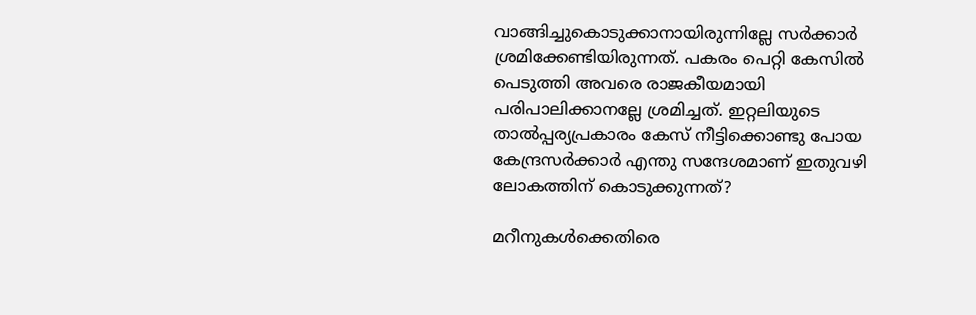വാങ്ങിച്ചുകൊടുക്കാനായിരുന്നില്ലേ സര്‍ക്കാര്‍ ശ്രമിക്കേണ്ടിയിരുന്നത്‌. പകരം പെറ്റി കേസില്‍ പെടുത്തി അവരെ രാജകീയമായി പരിപാലിക്കാനല്ലേ ശ്രമിച്ചത്‌. ഇറ്റലിയുടെ താല്‍പ്പര്യപ്രകാരം കേസ്‌ നീട്ടിക്കൊണ്ടു പോയ കേന്ദ്രസര്‍ക്കാര്‍ എന്തു സന്ദേശമാണ്‌ ഇതുവഴി ലോകത്തിന്‌ കൊടുക്കുന്നത്‌?

മറീനുകള്‍ക്കെതിരെ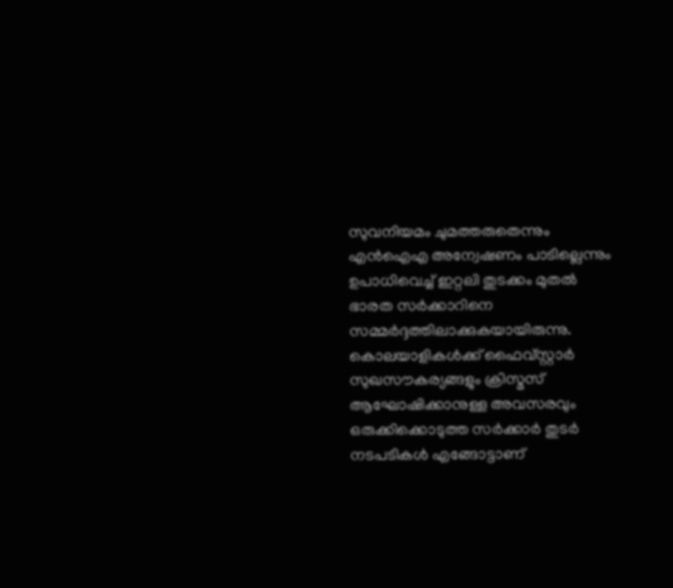സുവനിയമം ചുമത്തരുതെന്നും എന്‍ഐഎ അന്വേഷണം പാടില്ലെന്നും ഉപാധിവെച്ച്‌ ഇറ്റലി തുടക്കം മുതല്‍ ഭാരത സര്‍ക്കാറിനെ സമ്മര്‍ദ്ദത്തിലാക്കുകയായിരുന്നു. കൊലയാളികള്‍ക്ക്‌ ഫൈവ്സ്റ്റാര്‍ സുഖസൗകര്യങ്ങളും ക്രിസ്മസ്‌ ആഘോഷിക്കാനുള്ള അവസരവും ഒരുക്കിക്കൊടുത്ത സര്‍ക്കാര്‍ തുടര്‍ നടപടികള്‍ എങ്ങോട്ടാണ്‌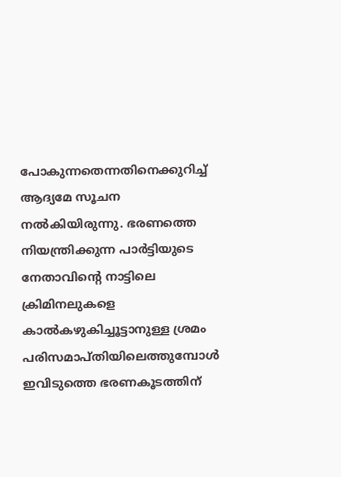പോകുന്നതെന്നതിനെക്കുറിച്ച്‌ ആദ്യമേ സൂചന നല്‍കിയിരുന്നു. ഭരണത്തെ നിയന്ത്രിക്കുന്ന പാര്‍ട്ടിയുടെ നേതാവിന്റെ നാട്ടിലെ ക്രിമിനലുകളെ കാല്‍കഴുകിച്ചൂട്ടാനുള്ള ശ്രമം പരിസമാപ്തിയിലെത്തുമ്പോള്‍ ഇവിടുത്തെ ഭരണകൂടത്തിന്‌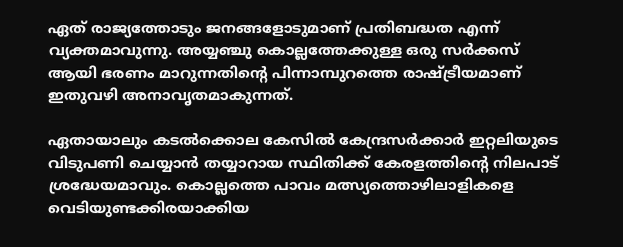ഏത്‌ രാജ്യത്തോടും ജനങ്ങളോടുമാണ്‌ പ്രതിബദ്ധത എന്ന്‌ വ്യക്തമാവുന്നു. അയ്യഞ്ചു കൊല്ലത്തേക്കുള്ള ഒരു സര്‍ക്കസ്‌ ആയി ഭരണം മാറുന്നതിന്റെ പിന്നാമ്പുറത്തെ രാഷ്‌ട്രീയമാണ്‌ ഇതുവഴി അനാവൃതമാകുന്നത്‌.

ഏതായാലും കടല്‍ക്കൊല കേസില്‍ കേന്ദ്രസര്‍ക്കാര്‍ ഇറ്റലിയുടെ വിടുപണി ചെയ്യാന്‍ തയ്യാറായ സ്ഥിതിക്ക്‌ കേരളത്തിന്റെ നിലപാട്‌ ശ്രദ്ധേയമാവും. കൊല്ലത്തെ പാവം മത്സ്യത്തൊഴിലാളികളെ വെടിയുണ്ടക്കിരയാക്കിയ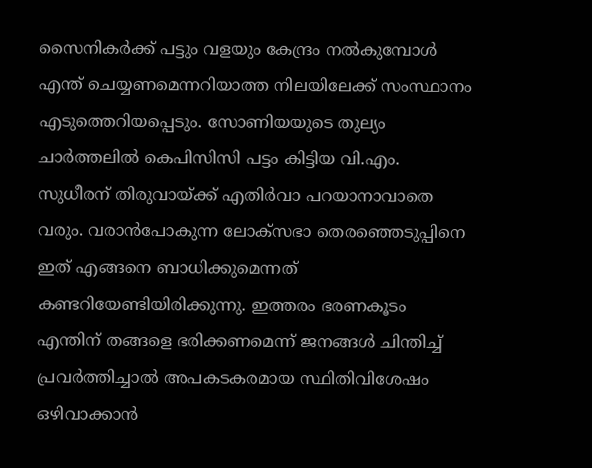സൈനികര്‍ക്ക്‌ പട്ടും വളയും കേന്ദ്രം നല്‍കുമ്പോള്‍ എന്ത്‌ ചെയ്യണമെന്നറിയാത്ത നിലയിലേക്ക്‌ സംസ്ഥാനം എടുത്തെറിയപ്പെടും. സോണിയയുടെ തുല്യം ചാര്‍ത്തലില്‍ കെപിസിസി പട്ടം കിട്ടിയ വി.എം. സുധീരന്‌ തിരുവായ്‌ക്ക്‌ എതിര്‍വാ പറയാനാവാതെ വരും. വരാന്‍പോകുന്ന ലോക്സഭാ തെരഞ്ഞെടുപ്പിനെ ഇത്‌ എങ്ങനെ ബാധിക്കുമെന്നത്‌ കണ്ടറിയേണ്ടിയിരിക്കുന്നു. ഇത്തരം ഭരണകൂടം എന്തിന്‌ തങ്ങളെ ഭരിക്കണമെന്ന്‌ ജനങ്ങള്‍ ചിന്തിച്ച്‌ പ്രവര്‍ത്തിച്ചാല്‍ അപകടകരമായ സ്ഥിതിവിശേഷം ഒഴിവാക്കാന്‍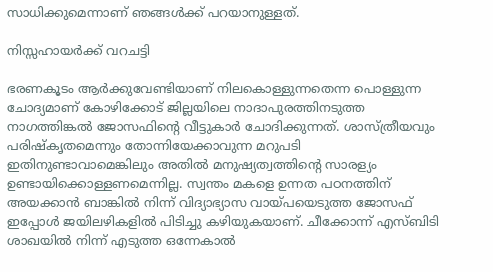സാധിക്കുമെന്നാണ്‌ ഞങ്ങള്‍ക്ക്‌ പറയാനുള്ളത്‌.

നിസ്സഹായര്‍ക്ക്‌ വറചട്ടി

ഭരണകൂടം ആര്‍ക്കുവേണ്ടിയാണ്‌ നിലകൊള്ളുന്നതെന്ന പൊള്ളുന്ന ചോദ്യമാണ്‌ കോഴിക്കോട്‌ ജില്ലയിലെ നാദാപുരത്തിനടുത്ത നാഗത്തിങ്കല്‍ ജോസഫിന്റെ വീട്ടുകാര്‍ ചോദിക്കുന്നത്‌. ശാസ്ത്രീയവും പരിഷ്കൃതമെന്നും തോന്നിയേക്കാവുന്ന മറുപടി ഇതിനുണ്ടാവാമെങ്കിലും അതില്‍ മനുഷ്യത്വത്തിന്റെ സാരള്യം ഉണ്ടായിക്കൊള്ളണമെന്നില്ല. സ്വന്തം മകളെ ഉന്നത പഠനത്തിന്‌ അയക്കാന്‍ ബാങ്കില്‍ നിന്ന്‌ വിദ്യാഭ്യാസ വായ്‌പയെടുത്ത ജോസഫ്‌ ഇപ്പോള്‍ ജയിലഴികളില്‍ പിടിച്ചു കഴിയുകയാണ്‌. ചീക്കോന്ന്‌ എസ്ബിടി ശാഖയില്‍ നിന്ന്‌ എടുത്ത ഒന്നേകാല്‍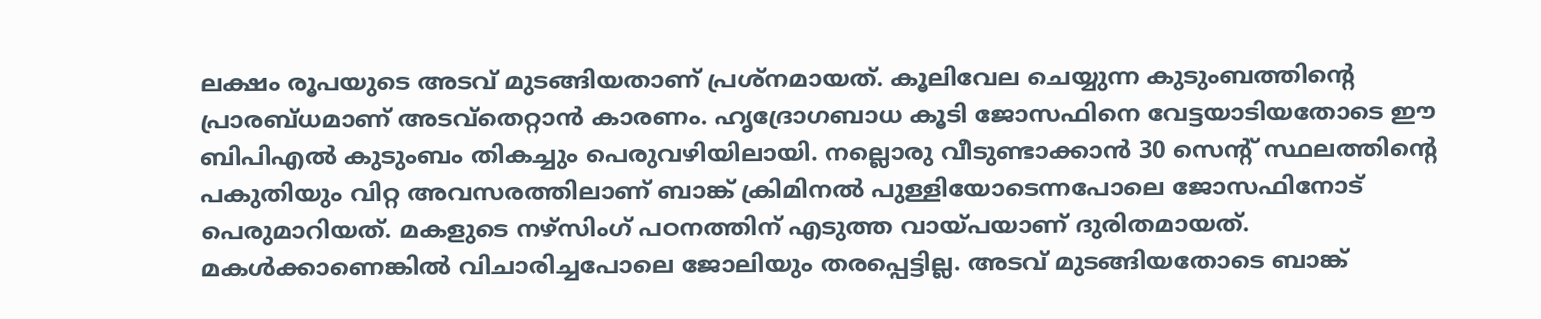ലക്ഷം രൂപയുടെ അടവ്‌ മുടങ്ങിയതാണ്‌ പ്രശ്നമായത്‌. കൂലിവേല ചെയ്യുന്ന കുടുംബത്തിന്റെ പ്രാരബ്ധമാണ്‌ അടവ്തെറ്റാന്‍ കാരണം. ഹൃദ്രോഗബാധ കൂടി ജോസഫിനെ വേട്ടയാടിയതോടെ ഈ ബിപിഎല്‍ കുടുംബം തികച്ചും പെരുവഴിയിലായി. നല്ലൊരു വീടുണ്ടാക്കാന്‍ 30 സെന്റ്‌ സ്ഥലത്തിന്റെ പകുതിയും വിറ്റ അവസരത്തിലാണ്‌ ബാങ്ക്‌ ക്രിമിനല്‍ പുള്ളിയോടെന്നപോലെ ജോസഫിനോട്‌ പെരുമാറിയത്‌. മകളുടെ നഴ്സിംഗ്‌ പഠനത്തിന്‌ എടുത്ത വായ്‌പയാണ്‌ ദുരിതമായത്‌. മകള്‍ക്കാണെങ്കില്‍ വിചാരിച്ചപോലെ ജോലിയും തരപ്പെട്ടില്ല. അടവ്‌ മുടങ്ങിയതോടെ ബാങ്ക്‌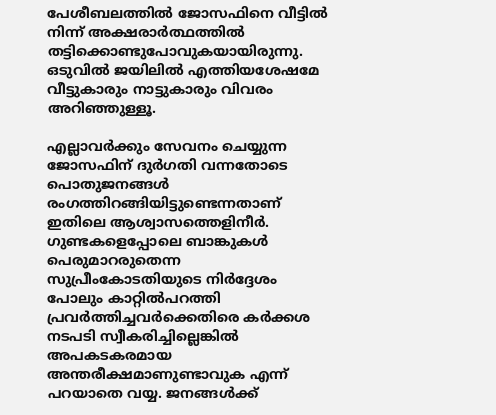പേശീബലത്തില്‍ ജോസഫിനെ വീട്ടില്‍ നിന്ന്‌ അക്ഷരാര്‍ത്ഥത്തില്‍ തട്ടിക്കൊണ്ടുപോവുകയായിരുന്നു. ഒടുവില്‍ ജയിലില്‍ എത്തിയശേഷമേ വീട്ടുകാരും നാട്ടുകാരും വിവരം അറിഞ്ഞുള്ളൂ.

എല്ലാവര്‍ക്കും സേവനം ചെയ്യുന്ന ജോസഫിന്‌ ദുര്‍ഗതി വന്നതോടെ പൊതുജനങ്ങള്‍ രംഗത്തിറങ്ങിയിട്ടുണ്ടെന്നതാണ്‌ ഇതിലെ ആശ്വാസത്തെളിനീര്‍. ഗുണ്ടകളെപ്പോലെ ബാങ്കുകള്‍ പെരുമാറരുതെന്ന സുപ്രീംകോടതിയുടെ നിര്‍ദ്ദേശം പോലും കാറ്റില്‍പറത്തി പ്രവര്‍ത്തിച്ചവര്‍ക്കെതിരെ കര്‍ക്കശ നടപടി സ്വീകരിച്ചില്ലെങ്കില്‍ അപകടകരമായ അന്തരീക്ഷമാണുണ്ടാവുക എന്ന്‌ പറയാതെ വയ്യ. ജനങ്ങള്‍ക്ക്‌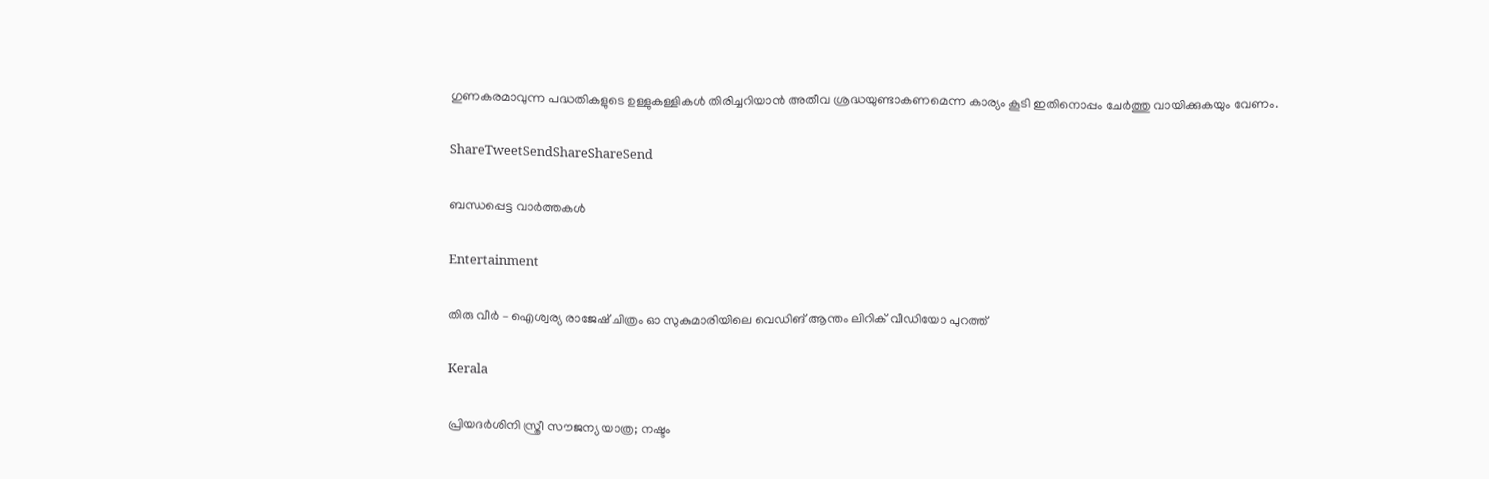ഗുണകരമാവുന്ന പദ്ധതികളുടെ ഉള്ളുകള്ളികള്‍ തിരിച്ചറിയാന്‍ അതീവ ശ്രദ്ധയുണ്ടാകണമെന്ന കാര്യം കൂടി ഇതിനൊപ്പം ചേര്‍ത്തു വായിക്കുകയും വേണം.

ShareTweetSendShareShareSend

ബന്ധപ്പെട്ട വാര്‍ത്തകള്‍

Entertainment

തിരു വീർ – ഐശ്വര്യ രാജേഷ് ചിത്രം ഓ സുകുമാരിയിലെ വെഡിങ് ആന്തം ലിറിക് വീഡിയോ പുറത്ത്

Kerala

പ്രിയദ‌ർശിനി സ്ത്രീ സൗജന്യ യാത്ര; നഷ്ടം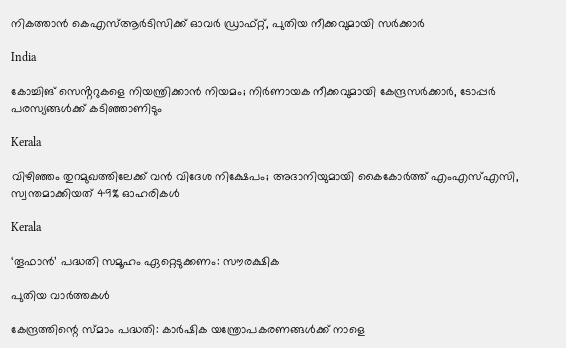നികത്താൻ കെഎസ്ആർടിസിക്ക് ഓവർ ഡ്രാഫ്റ്റ്, പുതിയ നീക്കവുമായി സർക്കാർ

India

കോച്ചിങ് സെൻ്ററുകളെ നിയന്ത്രിക്കാൻ നിയമം; നിർണായക നീക്കവുമായി കേന്ദ്രസർക്കാർ, ടോപ്പർ പരസ്യങ്ങൾക്ക് കടിഞ്ഞാണിടും

Kerala

വിഴിഞ്ഞം തുറമുഖത്തിലേക്ക് വൻ വിദേശ നിക്ഷേപം; അദാനിയുമായി കൈകോർത്ത് എംഎസ്എസി, സ്വന്തമാക്കിയത് 49% ഓഹരികൾ

Kerala

‘തൂഫാന്‍’ പദ്ധതി സമൂഹം ഏറ്റെടുക്കണം: സൗരക്ഷിക

പുതിയ വാര്‍ത്തകള്‍

കേന്ദ്രത്തിന്റെ സ്മാം പദ്ധതി: കാര്‍ഷിക യന്ത്രോപകരണങ്ങള്‍ക്ക് നാളെ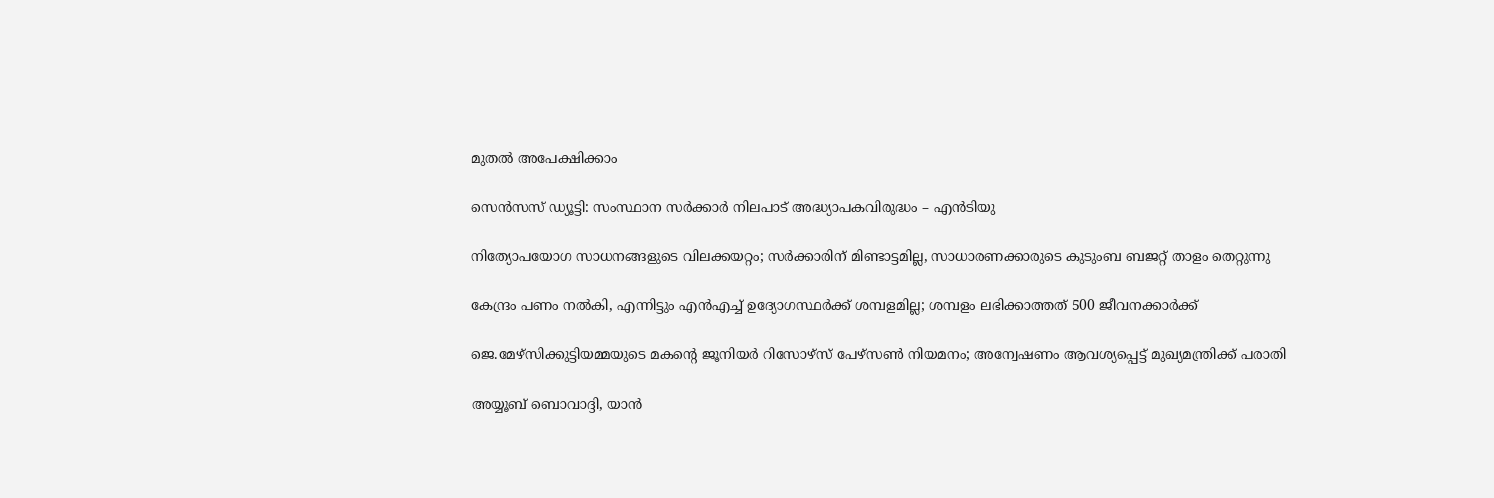മുതല്‍ അപേക്ഷിക്കാം

സെന്‍സസ് ഡ്യൂട്ടി: സംസ്ഥാന സര്‍ക്കാര്‍ നിലപാട് അദ്ധ്യാപകവിരുദ്ധം – എന്‍ടിയു

നിത്യോപയോഗ സാധനങ്ങളുടെ വിലക്കയറ്റം; സര്‍ക്കാരിന് മിണ്ടാട്ടമില്ല, സാധാരണക്കാരുടെ കുടുംബ ബജറ്റ് താളം തെറ്റുന്നു

കേന്ദ്രം പണം നല്‍കി, എന്നിട്ടും എന്‍എച്ച് ഉദ്യോഗസ്ഥര്‍ക്ക് ശമ്പളമില്ല; ശമ്പളം ലഭിക്കാത്തത് 500 ജീവനക്കാര്‍ക്ക്

ജെ.മേഴ്‌സിക്കുട്ടിയമ്മയുടെ മകന്റെ ജൂനിയർ റിസോഴ്‌സ് പേഴ്‌സൺ നിയമനം; അന്വേഷണം ആവശ്യപ്പെട്ട് മുഖ്യമന്ത്രിക്ക് പരാതി

അയ്യൂബ് ബൊവാദ്ദി, യാന്‍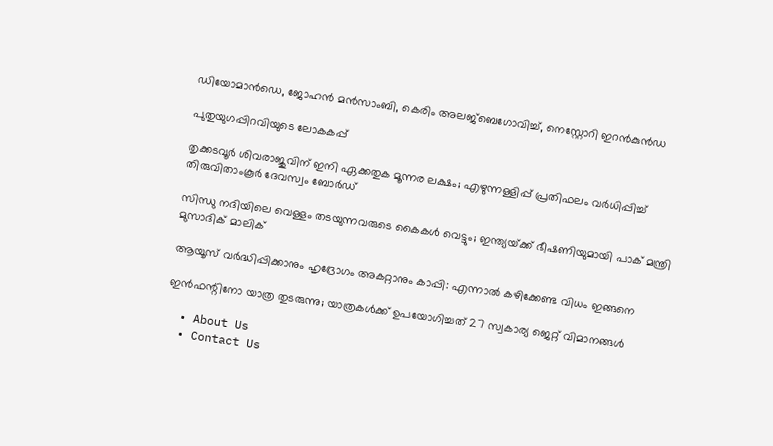ഡിയോമാന്‍ഡെ, ജോഹന്‍ മന്‍സാംബി, കെരിം അലജ്ബെഗോവിച്ച്, നെസ്റ്റോറി ഇറന്‍കുന്‍ഡ

പുതുയുഗപ്പിറവിയുടെ ലോകകപ്പ്

തൃക്കടവൂര്‍ ശിവരാജുവിന് ഇനി ഏക്കതുക മൂന്നര ലക്ഷം; എഴുന്നള്ളിപ്പ് പ്രതിഫലം വര്‍ധിപ്പിച്ച് തിരുവിതാംകൂര്‍ ദേവസ്വം ബോര്‍ഡ്

സിന്ധു നദിയിലെ വെള്ളം തടയുന്നവരുടെ കൈകൾ വെട്ടും; ഇന്ത്യയ്‌ക്ക് ഭീഷണിയുമായി പാക് മന്ത്രി മുസാദിക് മാലിക്

ആയൂസ്‌ വർദ്ധിപ്പിക്കാനും ഹൃദ്രോഗം അകറ്റാനും കാപ്പി: എന്നാൽ കഴിക്കേണ്ട വിധം ഇങ്ങനെ

ഇന്‍ഫന്റിനോ യാത്ര തുടരുന്നു; യാത്രകള്‍ക്ക് ഉപയോഗിച്ചത് 27 സ്വകാര്യ ജെറ്റ് വിമാനങ്ങള്‍

  • About Us
  • Contact Us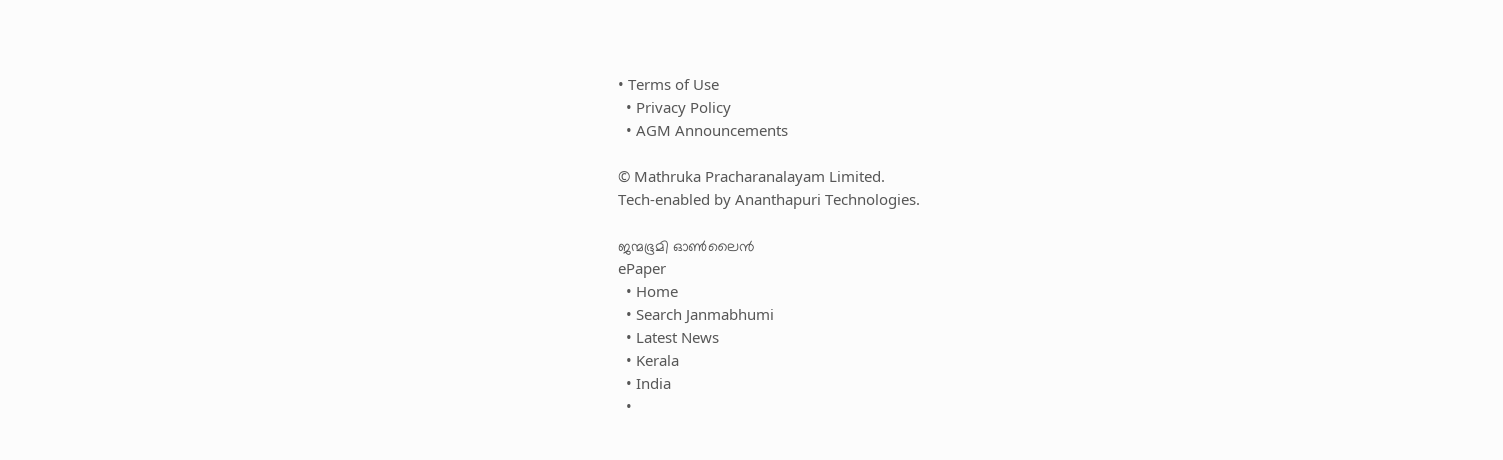• Terms of Use
  • Privacy Policy
  • AGM Announcements

© Mathruka Pracharanalayam Limited.
Tech-enabled by Ananthapuri Technologies.

ജന്മഭൂമി ഓണ്‍ലൈന്‍
ePaper
  • Home
  • Search Janmabhumi
  • Latest News
  • Kerala
  • India
  •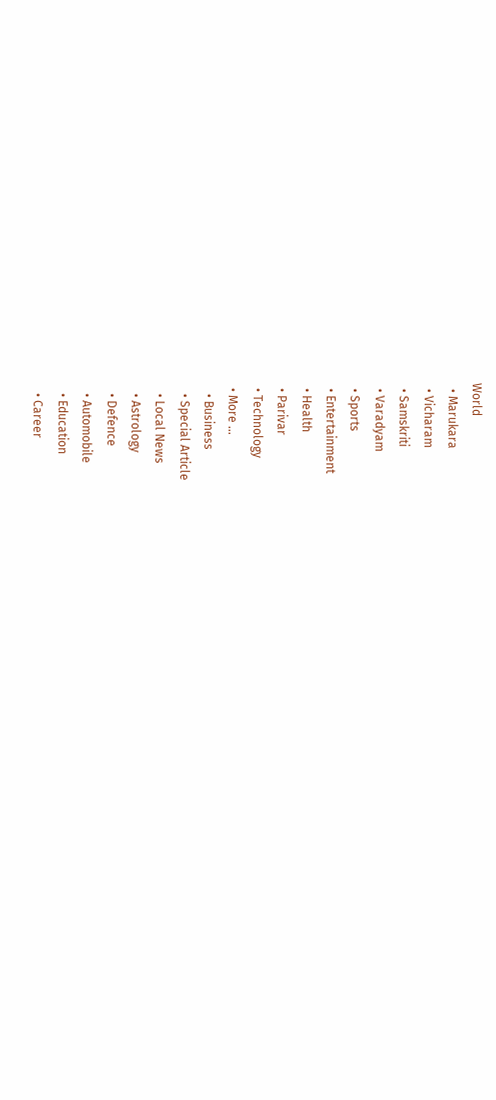World
  • Marukara
  • Vicharam
  • Samskriti
  • Varadyam
  • Sports
  • Entertainment
  • Health
  • Parivar
  • Technology
  • More …
    • Business
    • Special Article
    • Local News
    • Astrology
    • Defence
    • Automobile
    • Education
    • Career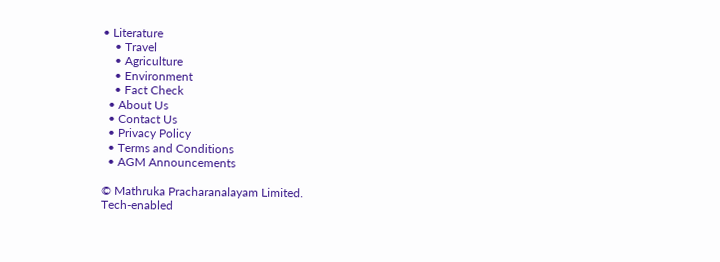• Literature
    • Travel
    • Agriculture
    • Environment
    • Fact Check
  • About Us
  • Contact Us
  • Privacy Policy
  • Terms and Conditions
  • AGM Announcements

© Mathruka Pracharanalayam Limited.
Tech-enabled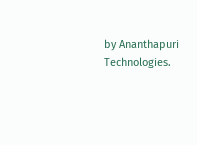by Ananthapuri Technologies.